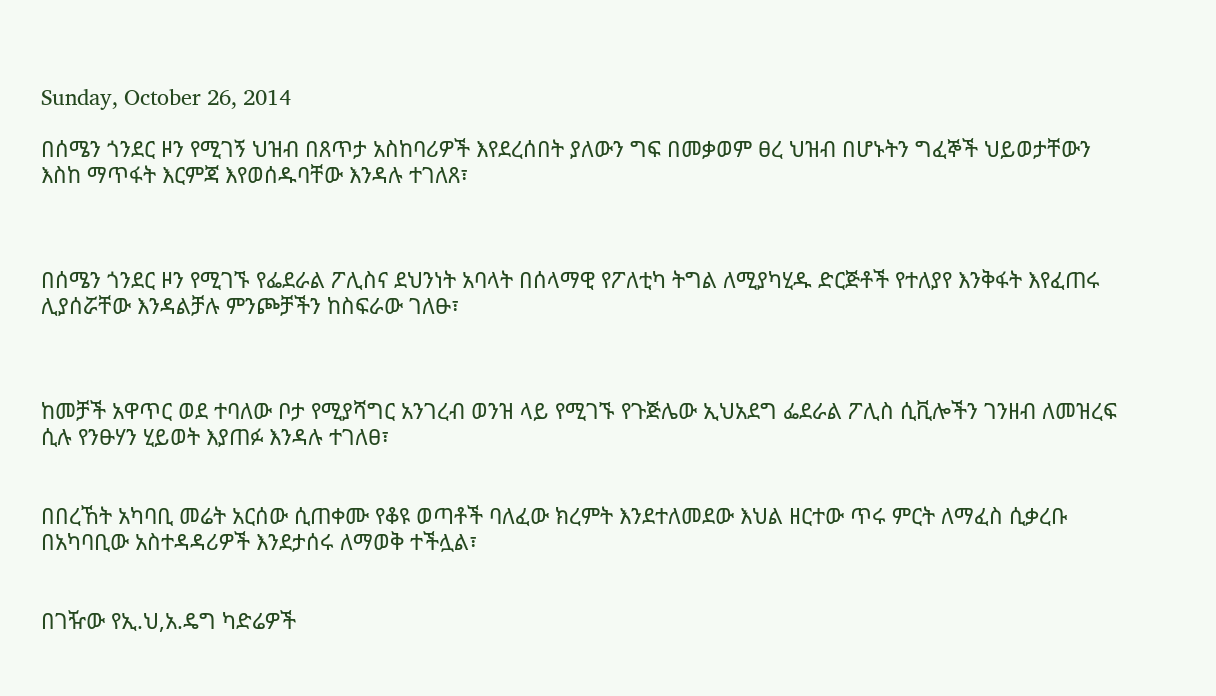Sunday, October 26, 2014

በሰሜን ጎንደር ዞን የሚገኝ ህዝብ በጸጥታ አስከባሪዎች እየደረሰበት ያለውን ግፍ በመቃወም ፀረ ህዝብ በሆኑትን ግፈኞች ህይወታቸውን እስከ ማጥፋት እርምጃ እየወሰዱባቸው እንዳሉ ተገለጸ፣



በሰሜን ጎንደር ዞን የሚገኙ የፌደራል ፖሊስና ደህንነት አባላት በሰላማዊ የፖለቲካ ትግል ለሚያካሂዱ ድርጅቶች የተለያየ እንቅፋት እየፈጠሩ ሊያሰሯቸው እንዳልቻሉ ምንጮቻችን ከስፍራው ገለፁ፣



ከመቻች አዋጥር ወደ ተባለው ቦታ የሚያሻግር አንገረብ ወንዝ ላይ የሚገኙ የጉጅሌው ኢህአደግ ፌደራል ፖሊስ ሲቪሎችን ገንዘብ ለመዝረፍ ሲሉ የንፁሃን ሂይወት እያጠፉ እንዳሉ ተገለፀ፣


በበረኸት አካባቢ መሬት አርሰው ሲጠቀሙ የቆዩ ወጣቶች ባለፈው ክረምት እንደተለመደው እህል ዘርተው ጥሩ ምርት ለማፈስ ሲቃረቡ በአካባቢው አስተዳዳሪዎች እንደታሰሩ ለማወቅ ተችሏል፣


በገዥው የኢ.ህ,አ.ዴግ ካድሬዎች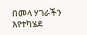በመላ ሃገራችን እየተካሄደ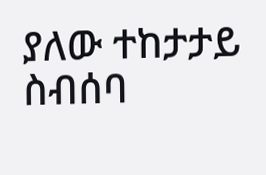ያለው ተከታታይ ስብሰባ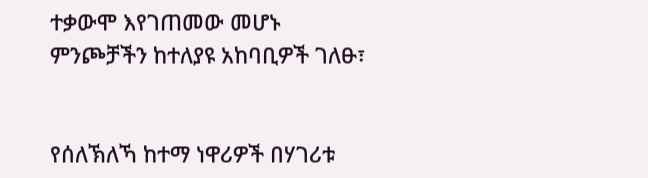ተቃውሞ እየገጠመው መሆኑ ምንጮቻችን ከተለያዩ አከባቢዎች ገለፁ፣


የሰለኽለኻ ከተማ ነዋሪዎች በሃገሪቱ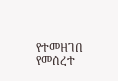የተመዘገበ የመሰረተ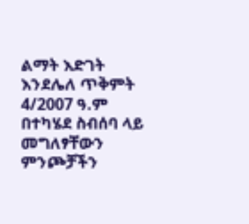ልማት እድገት እንደሌለ ጥቅምት 4/2007 ዓ.ም በተካሄደ ስብሰባ ላይ መግለፃቸውን ምንጮቻችን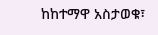ከከተማዋ አስታወቁ፣